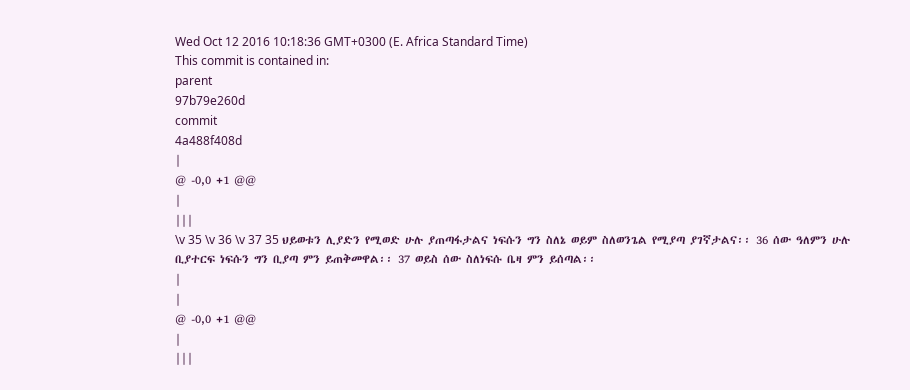Wed Oct 12 2016 10:18:36 GMT+0300 (E. Africa Standard Time)
This commit is contained in:
parent
97b79e260d
commit
4a488f408d
|
@ -0,0 +1 @@
|
|||
\v 35 \v 36 \v 37 35 ህይወቱን ሊያድን የሚወድ ሁሉ ያጠጣፋታልና ነፍሱን ግን ስለኔ ወይም ስለወንጌል የሚያጣ ያገኛታልና፡፡ 36 ሰው ዓለምን ሁሉ ቢያተርፍ ነፍሱን ግን ቢያጣ ምን ይጠቅመዋል፡፡ 37 ወይስ ሰው ስለነፍሱ ቤዛ ምን ይሰጣል፡፡
|
|
@ -0,0 +1 @@
|
|||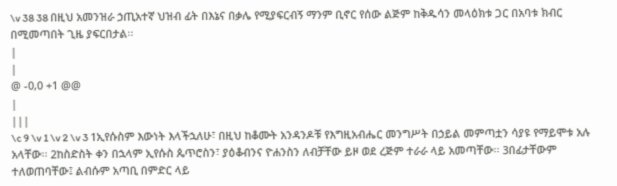\v 38 38 በዚህ አመንዝራ ኃጢአተኛ ህዝብ ፊት በእኔና በቃሌ የሚያፍርብኝ ማንም ቢኖር የሰው ልጅም ከቅዱሳን መላዕክቱ ጋር በአባቱ ክብር በሚመጣበት ጊዜ ያፍርበታል፡፡
|
|
@ -0,0 +1 @@
|
|||
\c 9 \v 1 \v 2 \v 3 1ኢየሱስም እውነት እላችኋለሁ፣ በዚህ ከቆሙት አንዳንዶቹ የእግዚአብሔር መንግሥት በኃይል መምጣቷን ሳያዩ የማይሞቱ አሉ አላቸው፡፡ 2ከስድስት ቀን በኋላም ኢየሱስ ጴጥሮስን፣ ያዕቆብንና ዮሐንስን ለብቻቸው ይዞ ወደ ረጅም ተራራ ላይ አመጣቸው፡፡ 3በፊታቸውም ተለወጠባቸው፤ ልብሱም አጣቢ በምድር ላይ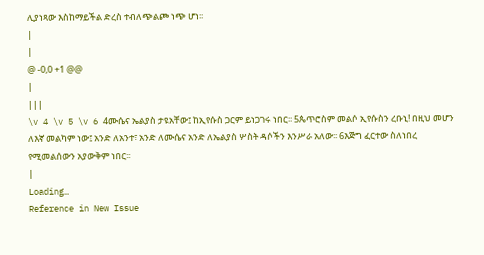ሊያነጻው እስከማይችል ድረስ ተብለጭልጮ ነጭ ሆነ፡፡
|
|
@ -0,0 +1 @@
|
|||
\v 4 \v 5 \v 6 4ሙሴና ኤልያስ ታዩአቸው፤ ከኢየሱስ ጋርም ይነጋገሩ ነበር፡፡ 5ጴጥሮስም መልሶ ኢየሱስን ረቡኒ! በዚህ መሆን ለእኛ መልካም ነው፤ አንድ ለአንተ፣ አንድ ለሙሴና አንድ ለኤልያስ ሦስት ዳሶችን እንሥራ አለው፡፡ 6እጅግ ፈርተው ስለነበረ የሚመልሰውን አያውቅም ነበር፡፡
|
Loading…
Reference in New Issue